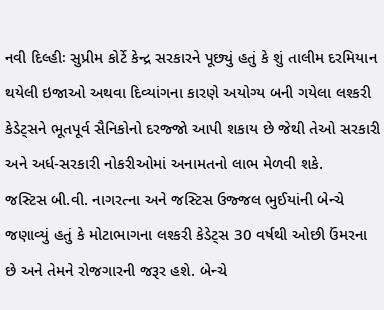નવી દિલ્હીઃ સુપ્રીમ કોર્ટે કેન્દ્ર સરકારને પૂછ્યું હતું કે શું તાલીમ દરમિયાન થયેલી ઇજાઓ અથવા દિવ્યાંગના કારણે અયોગ્ય બની ગયેલા લશ્કરી કેડેટ્સને ભૂતપૂર્વ સૈનિકોનો દરજ્જો આપી શકાય છે જેથી તેઓ સરકારી અને અર્ધ-સરકારી નોકરીઓમાં અનામતનો લાભ મેળવી શકે.
જસ્ટિસ બી.વી. નાગરત્ના અને જસ્ટિસ ઉજ્જલ ભુઈયાંની બેન્ચે જણાવ્યું હતું કે મોટાભાગના લશ્કરી કેડેટ્સ 30 વર્ષથી ઓછી ઉંમરના છે અને તેમને રોજગારની જરૂર હશે. બેન્ચે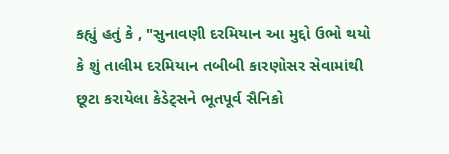કહ્યું હતું કે , "સુનાવણી દરમિયાન આ મુદ્દો ઉભો થયો કે શું તાલીમ દરમિયાન તબીબી કારણોસર સેવામાંથી છૂટા કરાયેલા કેડેટ્સને ભૂતપૂર્વ સૈનિકો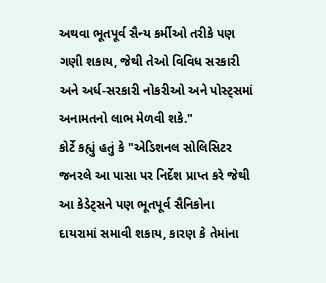અથવા ભૂતપૂર્વ સૈન્ય કર્મીઓ તરીકે પણ ગણી શકાય, જેથી તેઓ વિવિધ સરકારી અને અર્ધ-સરકારી નોકરીઓ અને પોસ્ટ્સમાં અનામતનો લાભ મેળવી શકે."
કોર્ટે કહ્યું હતું કે "એડિશનલ સોલિસિટર જનરલે આ પાસા પર નિર્દેશ પ્રાપ્ત કરે જેથી આ કેડેટ્સને પણ ભૂતપૂર્વ સૈનિકોના દાયરામાં સમાવી શકાય, કારણ કે તેમાંના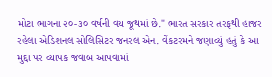મોટા ભાગના ૨૦-૩૦ વર્ષની વય જૂથમાં છે." ભારત સરકાર તરફથી હાજર રહેલા એડિશનલ સોલિસિટર જનરલ એન. વેંકટરમને જણાવ્યું હતું કે આ મુદ્દા પર વ્યાપક જવાબ આપવામાં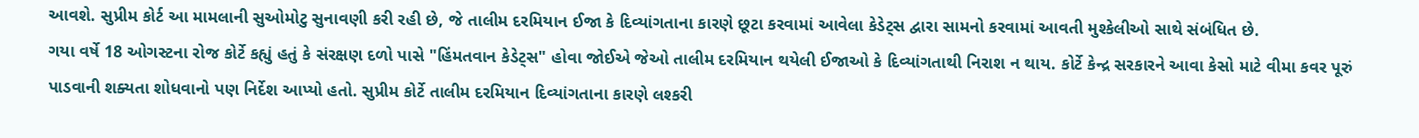આવશે. સુપ્રીમ કોર્ટ આ મામલાની સુઓમોટુ સુનાવણી કરી રહી છે, જે તાલીમ દરમિયાન ઈજા કે દિવ્યાંગતાના કારણે છૂટા કરવામાં આવેલા કેડેટ્સ દ્વારા સામનો કરવામાં આવતી મુશ્કેલીઓ સાથે સંબંધિત છે.
ગયા વર્ષે 18 ઓગસ્ટના રોજ કોર્ટે કહ્યું હતું કે સંરક્ષણ દળો પાસે "હિંમતવાન કેડેટ્સ" હોવા જોઈએ જેઓ તાલીમ દરમિયાન થયેલી ઈજાઓ કે દિવ્યાંગતાથી નિરાશ ન થાય. કોર્ટે કેન્દ્ર સરકારને આવા કેસો માટે વીમા કવર પૂરું પાડવાની શક્યતા શોધવાનો પણ નિર્દેશ આપ્યો હતો. સુપ્રીમ કોર્ટે તાલીમ દરમિયાન દિવ્યાંગતાના કારણે લશ્કરી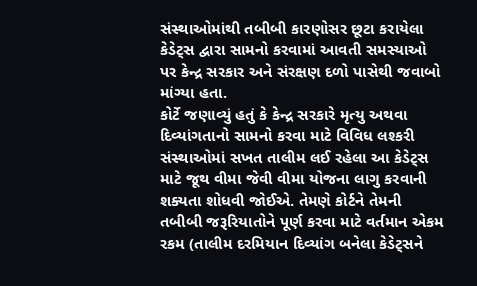સંસ્થાઓમાંથી તબીબી કારણોસર છૂટા કરાયેલા કેડેટ્સ દ્વારા સામનો કરવામાં આવતી સમસ્યાઓ પર કેન્દ્ર સરકાર અને સંરક્ષણ દળો પાસેથી જવાબો માંગ્યા હતા.
કોર્ટે જણાવ્યું હતું કે કેન્દ્ર સરકારે મૃત્યુ અથવા દિવ્યાંગતાનો સામનો કરવા માટે વિવિધ લશ્કરી સંસ્થાઓમાં સખત તાલીમ લઈ રહેલા આ કેડેટ્સ માટે જૂથ વીમા જેવી વીમા યોજના લાગુ કરવાની શક્યતા શોધવી જોઈએ. તેમણે કોર્ટને તેમની તબીબી જરૂરિયાતોને પૂર્ણ કરવા માટે વર્તમાન એકમ રકમ (તાલીમ દરમિયાન દિવ્યાંગ બનેલા કેડેટ્સને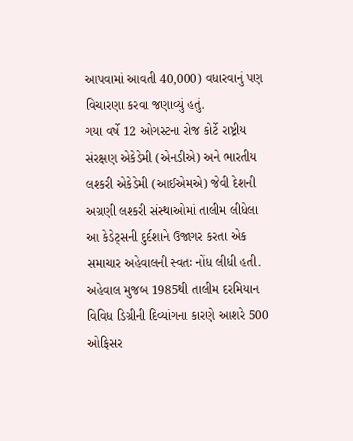આપવામાં આવતી 40,000) વધારવાનું પણ વિચારણા કરવા જણાવ્યું હતું.
ગયા વર્ષે 12 ઓગસ્ટના રોજ કોર્ટે રાષ્ટ્રીય સંરક્ષણ એકેડેમી (એનડીએ) અને ભારતીય લશ્કરી એકેડેમી (આઈએમએ) જેવી દેશની અગ્રણી લશ્કરી સંસ્થાઓમાં તાલીમ લીધેલા આ કેડેટ્સની દુર્દશાને ઉજાગર કરતા એક સમાચાર અહેવાલની સ્વતઃ નોંધ લીધી હતી.
અહેવાલ મુજબ 1985થી તાલીમ દરમિયાન વિવિધ ડિગ્રીની દિવ્યાંગના કારણે આશરે 500 ઓફિસર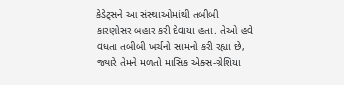કેડેટ્સને આ સંસ્થાઓમાંથી તબીબી કારણોસર બહાર કરી દેવાયા હતા. તેઓ હવે વધતા તબીબી ખર્ચનો સામનો કરી રહ્યા છે, જ્યારે તેમને મળતો માસિક એક્સ-ગ્રેશિયા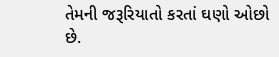તેમની જરૂરિયાતો કરતાં ઘણો ઓછો છે.